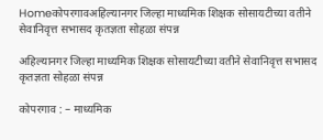Homeकोपरगावअहिल्यानगर जिल्हा माध्यमिक शिक्षक सोसायटीच्या वतीने सेवानिवृत्त सभासद कृतज्ञता सोहळा संपन्न

अहिल्यानगर जिल्हा माध्यमिक शिक्षक सोसायटीच्या वतीने सेवानिवृत्त सभासद कृतज्ञता सोहळा संपन्न

कोपरगाव : – माध्यमिक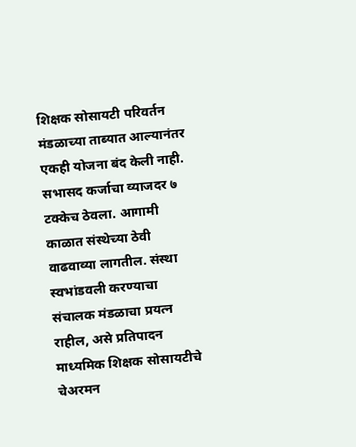शिक्षक सोसायटी परिवर्तन मंडळाच्या ताब्यात आल्यानंतर एकही योजना बंद केली नाही. सभासद कर्जाचा व्याजदर ७ टक्केच ठेवला. आगामी काळात संस्थेच्या ठेवी वाढवाव्या लागतील. संस्था स्वभांडवली करण्याचा संचालक मंडळाचा प्रयत्न राहील, असे प्रतिपादन माध्यमिक शिक्षक सोसायटीचे चेअरमन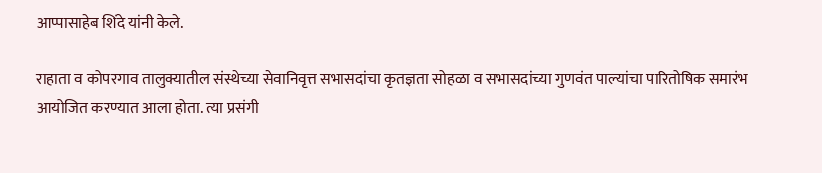आप्पासाहेब शिंदे यांनी केले.

राहाता व कोपरगाव तालुक्यातील संस्थेच्या सेवानिवृत्त सभासदांचा कृतज्ञता सोहळा व सभासदांच्या गुणवंत पाल्यांचा पारितोषिक समारंभ आयोजित करण्यात आला होता. त्या प्रसंगी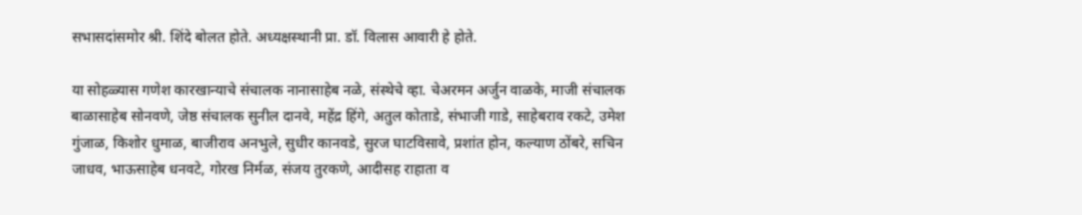सभासदांसमोर श्री. शिंदे बोलत होते. अध्यक्षस्थानी प्रा. डॉ. विलास आवारी हे होते.

या सोहळ्यास गणेश कारखान्याचे संचालक नानासाहेब नळे, संस्थेचे व्हा. चेअरमन अर्जुन वाळके, माजी संचालक बाळासाहेब सोनवणे, जेष्ठ संचालक सुनील दानवे, महेंद्र हिंगे, अतुल कोताडे, संभाजी गाडे, साहेबराव रकटे, उमेश गुंजाळ, किशोर धुमाळ, बाजीराव अनभुले, सुधीर कानवडे, सुरज घाटविसावे, प्रशांत होन, कल्याण ठोंबरे, सचिन जाधव, भाऊसाहेब धनवटे, गोरख निर्मळ, संजय तुरकणे, आदीसह राहाता व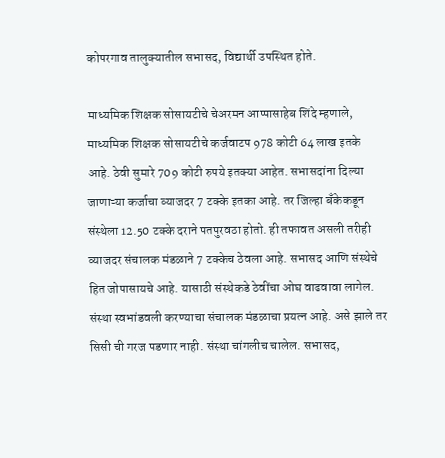कोपरगाव तालुक्यातील सभासद, विद्यार्थी उपस्थित होते.

माध्यमिक शिक्षक सोसायटीचे चेअरमन आप्पासाहेब शिंदे म्हणाले, माध्यमिक शिक्षक सोसायटीचे कर्जवाटप 978 कोटी 64 लाख इतके आहे. ठेवी सुमारे 709 कोटी रुपये इतक्या आहेत. सभासदांना दिल्या जाणाऱ्या कर्जाचा व्याजदर 7 टक्के इतका आहे. तर जिल्हा बँकेकडून संस्थेला 12.50 टक्के दराने पतपुरवठा होतो. ही तफावत असली तरीही व्याजदर संचालक मंडळाने 7 टक्केच ठेवला आहे. सभासद आणि संस्थेचे हित जोपासायचे आहे. यासाठी संस्थेकडे ठेवींचा ओघ वाढवावा लागेल. संस्था स्वभांडवली करण्याचा संचालक मंडळाचा प्रयत्न आहे. असे झाले तर सिसी ची गरज पडणार नाही. संस्था चांगलीच चालेल. सभासद,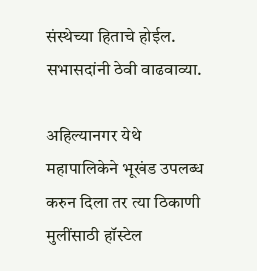संस्थेच्या हिताचे होईल. सभासदांनी ठेवी वाढवाव्या.

अहिल्यानगर येथे महापालिकेने भूखंड उपलब्ध करुन दिला तर त्या ठिकाणी मुलींसाठी हॉस्टेल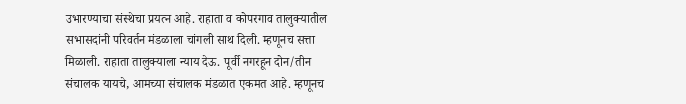उभारण्याचा संस्थेचा प्रयत्न आहे. राहाता व कोपरगाव तालुक्यातील सभासदांनी परिवर्तन मंडळाला चांगली साथ दिली. म्हणूनच सत्ता मिळाली. राहाता तालुक्याला न्याय देऊ. पूर्वी नगरहून दोन/तीन संचालक यायचे, आमच्या संचालक मंडळात एकमत आहे. म्हणूनच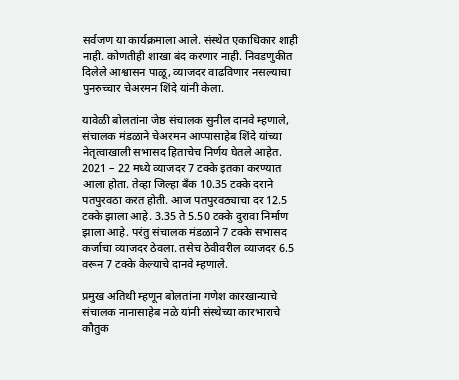सर्वजण या कार्यक्रमाला आले. संस्थेत एकाधिकार शाही नाही. कोणतीही शाखा बंद करणार नाही. निवडणुकीत दिलेले आश्वासन पाळू, व्याजदर वाढविणार नसल्याचा पुनरुच्चार चेअरमन शिंदे यांनी केला.

यावेळी बोलतांना जेष्ठ संचालक सुनील दानवे म्हणाले, संचालक मंडळाने चेअरमन आप्पासाहेब शिंदे यांच्या नेतृत्वाखाली सभासद हिताचेच निर्णय घेतले आहेत. 2021 – 22 मध्ये व्याजदर 7 टक्के इतका करण्यात आला होता. तेव्हा जिल्हा बँक 10.35 टक्के दराने पतपुरवठा करत होती. आज पतपुरवठ्याचा दर 12.5 टक्के झाला आहे. 3.35 ते 5.50 टक्के दुरावा निर्माण झाला आहे. परंतु संचालक मंडळाने 7 टक्के सभासद कर्जाचा व्याजदर ठेवला. तसेच ठेवीवरील व्याजदर 6.5 वरून 7 टक्के केल्याचे दानवे म्हणाले.

प्रमुख अतिथी म्हणून बोलतांना गणेश कारखान्याचे संचालक नानासाहेब नळे यांनी संस्थेच्या कारभाराचे कौतुक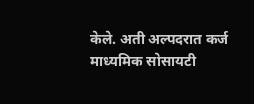केले. अती अल्पदरात कर्ज माध्यमिक सोसायटी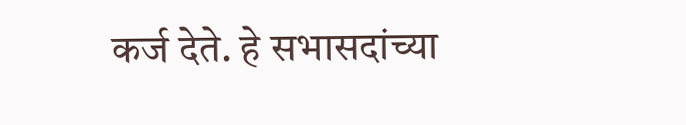कर्ज देते. हे सभासदांच्या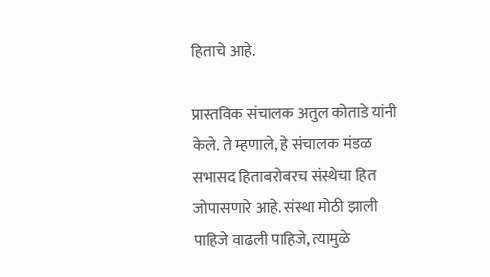हिताचे आहे.

प्रास्तविक संचालक अतुल कोताडे यांनी केले. ते म्हणाले, हे संचालक मंडळ सभासद हिताबरोबरच संस्थेचा हित जोपासणारे आहे. संस्था मोठी झाली पाहिजे वाढली पाहिजे, त्यामुळे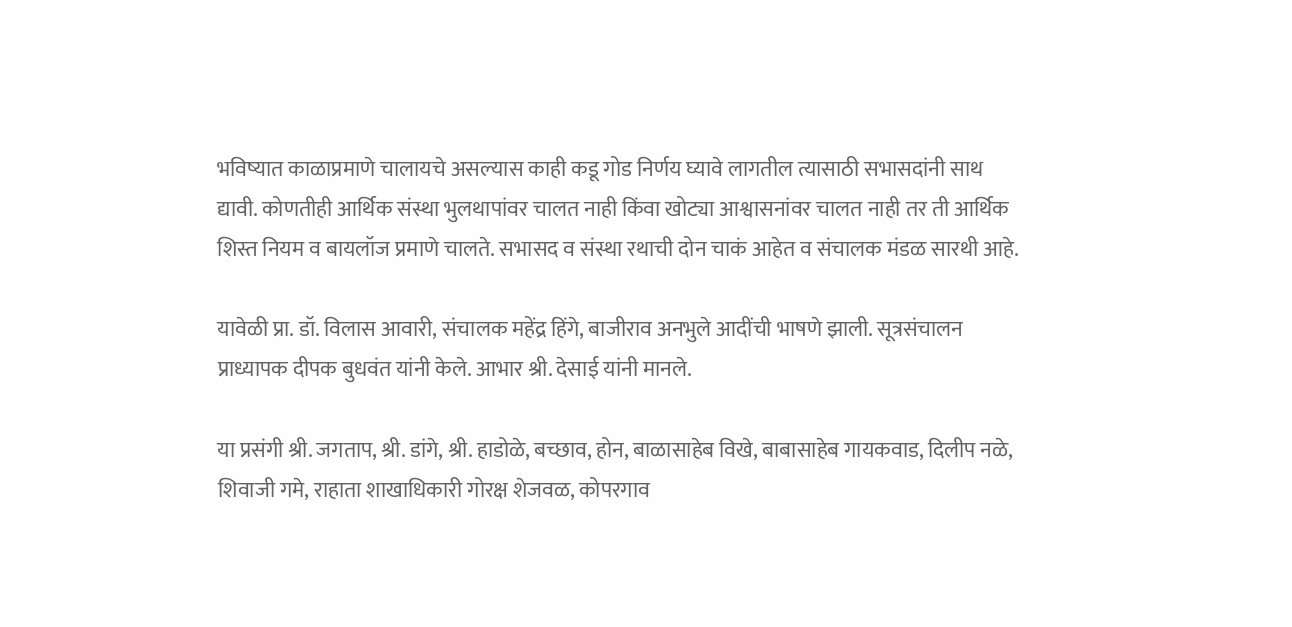भविष्यात काळाप्रमाणे चालायचे असल्यास काही कडू गोड निर्णय घ्यावे लागतील त्यासाठी सभासदांनी साथ द्यावी. कोणतीही आर्थिक संस्था भुलथापांवर चालत नाही किंवा खोट्या आश्वासनांवर चालत नाही तर ती आर्थिक शिस्त नियम व बायलॉज प्रमाणे चालते. सभासद व संस्था रथाची दोन चाकं आहेत व संचालक मंडळ सारथी आहे.

यावेळी प्रा. डॉ. विलास आवारी, संचालक महेंद्र हिंगे, बाजीराव अनभुले आदींची भाषणे झाली. सूत्रसंचालन प्राध्यापक दीपक बुधवंत यांनी केले. आभार श्री. देसाई यांनी मानले.

या प्रसंगी श्री. जगताप, श्री. डांगे, श्री. हाडोळे, बच्छाव, होन, बाळासाहेब विखे, बाबासाहेब गायकवाड, दिलीप नळे, शिवाजी गमे, राहाता शाखाधिकारी गोरक्ष शेजवळ, कोपरगाव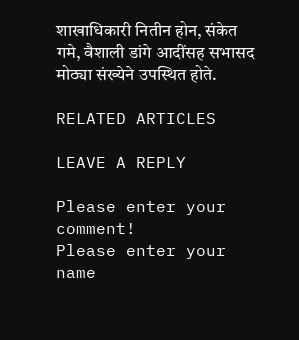शाखाधिकारी नितीन होन, संकेत गमे, वैशाली डांगे आदींसह सभासद मोठ्या संख्येने उपस्थित होते.

RELATED ARTICLES

LEAVE A REPLY

Please enter your comment!
Please enter your name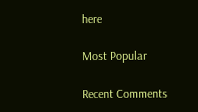here

Most Popular

Recent Comments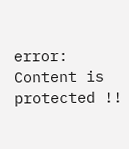error: Content is protected !!